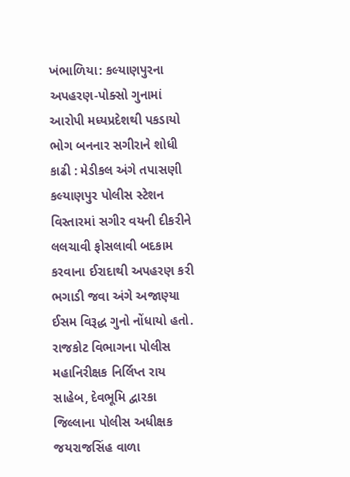ખંભાળિયા: કલ્યાણપુરના અપહરણ-પોક્સો ગુનામાં આરોપી મધ્યપ્રદેશથી પકડાયો
ભોગ બનનાર સગીરાને શોધી કાઢી : મેડીકલ અંગે તપાસણી
કલ્યાણપુર પોલીસ સ્ટેશન વિસ્તારમાં સગીર વયની દીકરીને લલચાવી ફોસલાવી બદકામ કરવાના ઈરાદાથી અપહરણ કરી ભગાડી જવા અંગે અજાણ્યા ઈસમ વિરૂદ્ધ ગુનો નોંધાયો હતો. રાજકોટ વિભાગના પોલીસ મહાનિરીક્ષક નિર્લિપ્ત રાય સાહેબ, દેવભૂમિ દ્વારકા જિલ્લાના પોલીસ અધીક્ષક જયરાજસિંહ વાળા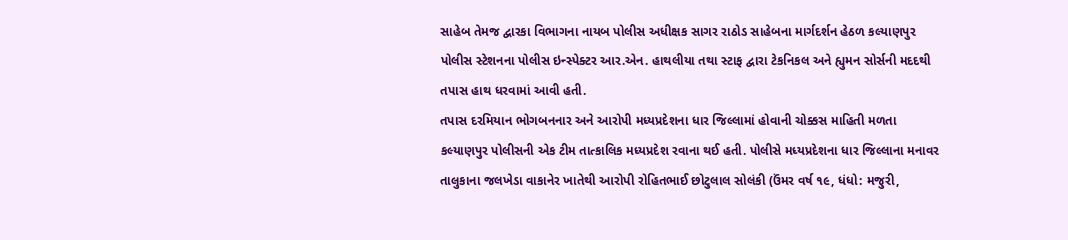સાહેબ તેમજ દ્વારકા વિભાગના નાયબ પોલીસ અધીક્ષક સાગર રાઠોડ સાહેબના માર્ગદર્શન હેઠળ કલ્યાણપુર પોલીસ સ્ટેશનના પોલીસ ઇન્સ્પેક્ટર આર.એન. હાથલીયા તથા સ્ટાફ દ્વારા ટેકનિકલ અને હ્યુમન સોર્સની મદદથી તપાસ હાથ ધરવામાં આવી હતી.
તપાસ દરમિયાન ભોગબનનાર અને આરોપી મધ્યપ્રદેશના ધાર જિલ્લામાં હોવાની ચોક્કસ માહિતી મળતા કલ્યાણપુર પોલીસની એક ટીમ તાત્કાલિક મધ્યપ્રદેશ રવાના થઈ હતી. પોલીસે મધ્યપ્રદેશના ધાર જિલ્લાના મનાવર તાલુકાના જલખેડા વાકાનેર ખાતેથી આરોપી રોહિતભાઈ છોટુલાલ સોલંકી (ઉંમર વર્ષ ૧૯, ધંધો: મજુરી,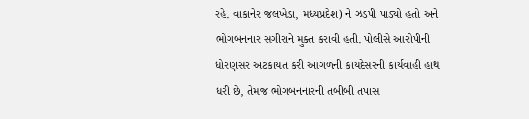રહે. વાકાનેર જલખેડા, મધ્યપ્રદેશ) ને ઝડપી પાડ્યો હતો અને ભોગબનનાર સગીરાને મુક્ત કરાવી હતી. પોલીસે આરોપીની ધોરણસર અટકાયત કરી આગળની કાયદેસરની કાર્યવાહી હાથ ધરી છે, તેમજ ભોગબનનારની તબીબી તપાસ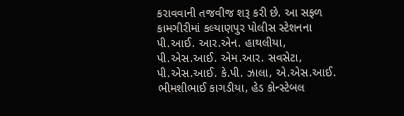કરાવવાની તજવીજ શરૂ કરી છે. આ સફળ કામગીરીમાં કલ્યાણપુર પોલીસ સ્ટેશનના પી.આઈ. આર.એન. હાથલીયા, પી.એસ.આઈ. એમ.આર. સવસેટા, પી.એસ.આઈ. કે.પી. ઝાલા, એ.એસ.આઈ. ભીમશીભાઈ કાગડીયા, હેડ કોન્સ્ટેબલ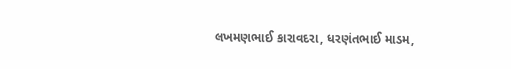લખમણભાઈ કારાવદરા, ધરણંતભાઈ માડમ,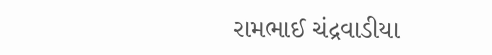રામભાઈ ચંદ્રવાડીયા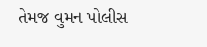તેમજ વુમન પોલીસ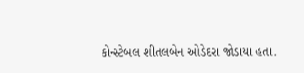કોન્સ્ટેબલ શીતલબેન ઓડેદરા જોડાયા હતા.